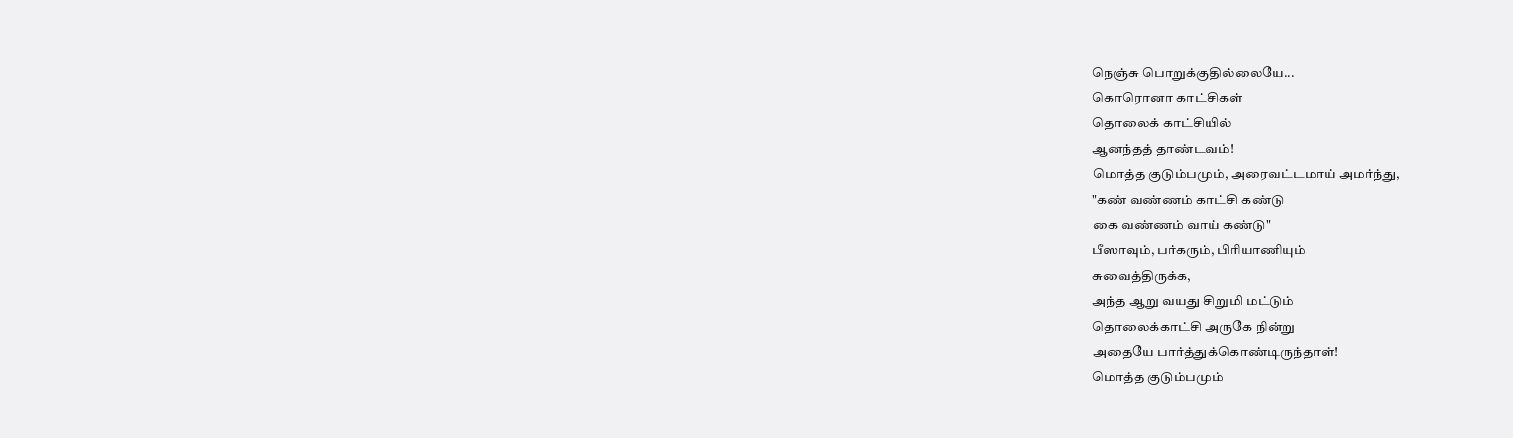நெஞ்சு பொறுக்குதில்லையே...
கொரொனா காட்சிகள்
தொலைக் காட்சியில்
ஆனந்தத் தாண்டவம்!
மொத்த குடும்பமும், அரைவட்டமாய் அமர்ந்து,
"கண் வண்ணம் காட்சி கண்டு
கை வண்ணம் வாய் கண்டு"
பீஸாவும், பர்கரும், பிரியாணியும்
சுவைத்திருக்க,
அந்த ஆறு வயது சிறுமி மட்டும்
தொலைக்காட்சி அருகே நின்று
அதையே பார்த்துக்கொண்டிருந்தாள்!
மொத்த குடும்பமும்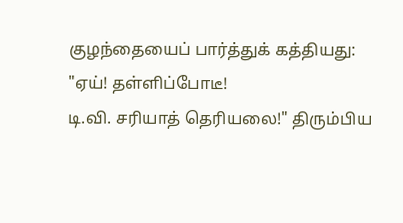குழந்தையைப் பார்த்துக் கத்தியது:
"ஏய்! தள்ளிப்போடீ!
டி.வி. சரியாத் தெரியலை!" திரும்பிய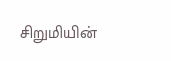சிறுமியின்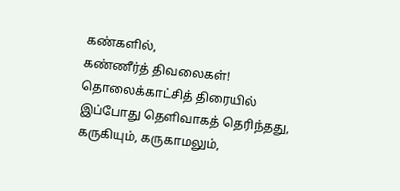கண்களில்,
கண்ணீர்த் திவலைகள்!
தொலைக்காட்சித் திரையில்
இப்போது தெளிவாகத் தெரிந்தது,
கருகியும், கருகாமலும்,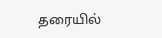தரையில்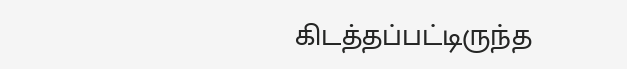கிடத்தப்பட்டிருந்த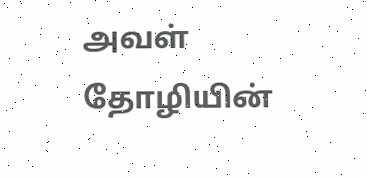அவள் தோழியின்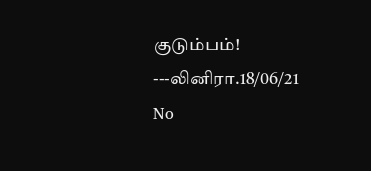குடும்பம்!
---லினிரா.18/06/21
No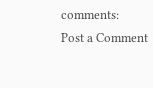comments:
Post a Comment